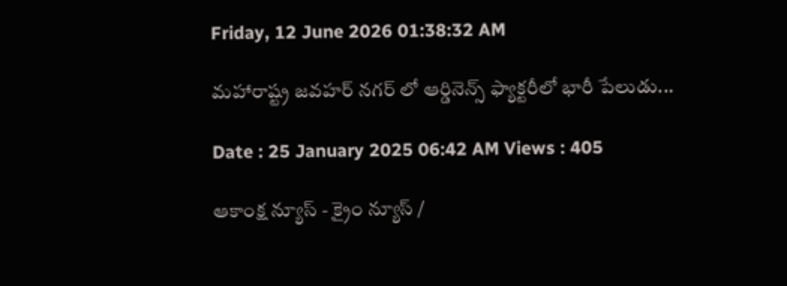Friday, 12 June 2026 01:38:32 AM

మహారాష్ట్ర జవహర్ నగర్ లో ఆర్డినెన్స్ ఫ్యాక్టరీలో భారీ పేలుడు...

Date : 25 January 2025 06:42 AM Views : 405

ఆకాంక్ష న్యూస్ - క్రైం న్యూస్ /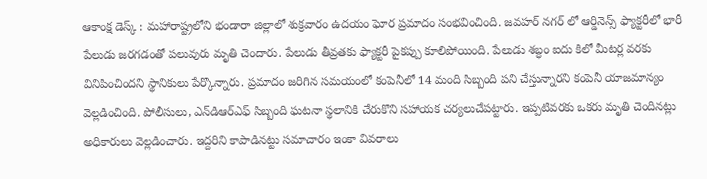ఆకాంక్ష డెస్క్ : మహారాష్ట్రలోని భండారా జిల్లాలో శుక్రవారం ఉదయం ఘోర ప్రమాదం సంభవించింది. జవహర్ నగర్ లో ఆర్డినెన్స్ ఫ్యాక్టరీలో భారీ పేలుడు జరగడంతో పలువురు మృతి చెందారు. పేలుడు తీవ్రతకు ఫ్యాక్టరీ పైకప్పు కూలిపోయింది. పేలుడు శబ్ధం ఐదు కిలో మీటర్ల వరకు వినిపించిందని స్థానికులు పేర్కొన్నారు. ప్రమాదం జరిగిన సమయంలో కంపెనీలో 14 మంది సిబ్బంది పని చేస్తున్నారని కంపెనీ యాజమాన్యం వెల్లడించింది. పోలీసులు, ఎన్‌డిఆర్‌ఎఫ్ సిబ్బంది ఘటనా స్థలానికి చేరుకొని సహాయక చర్యలుచేపట్టారు. ఇప్పటివరకు ఒకరు మృతి చెందినట్లు అధికారులు వెల్లడించారు. ఇద్దరిని కాపాడినట్టు సమాచారం ఇంకా వివరాలు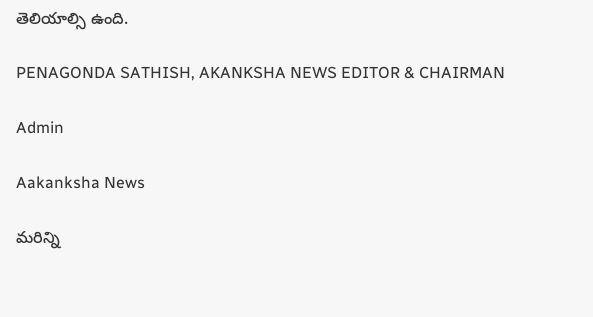తెలియాల్సి ఉంది.

PENAGONDA SATHISH, AKANKSHA NEWS EDITOR & CHAIRMAN

Admin

Aakanksha News

మరిన్ని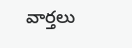వార్తలు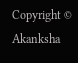Copyright © Akanksha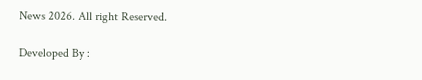News 2026. All right Reserved.

Developed By :